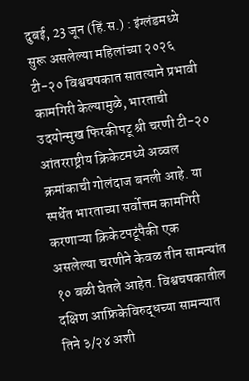दुबई, 23 जून (हिं.स.) : इंग्लंडमध्ये सुरू असलेल्या महिलांच्या २०२६ टी-२० विश्वचषकात सातत्याने प्रभावी कामगिरी केल्यामुळे, भारताची उदयोन्मुख फिरकीपटू श्री चरणी टी-२० आंतरराष्ट्रीय क्रिकेटमध्ये अव्वल क्रमांकाची गोलंदाज बनली आहे. या स्पर्धेत भारताच्या सर्वोत्तम कामगिरी करणाऱ्या क्रिकेटपटूंपैकी एक असलेल्या चरणीने केवळ तीन सामन्यांत १० बळी घेतले आहेत. विश्वचषकातील दक्षिण आफ्रिकेविरुद्धच्या सामन्यात तिने ३/२४ अशी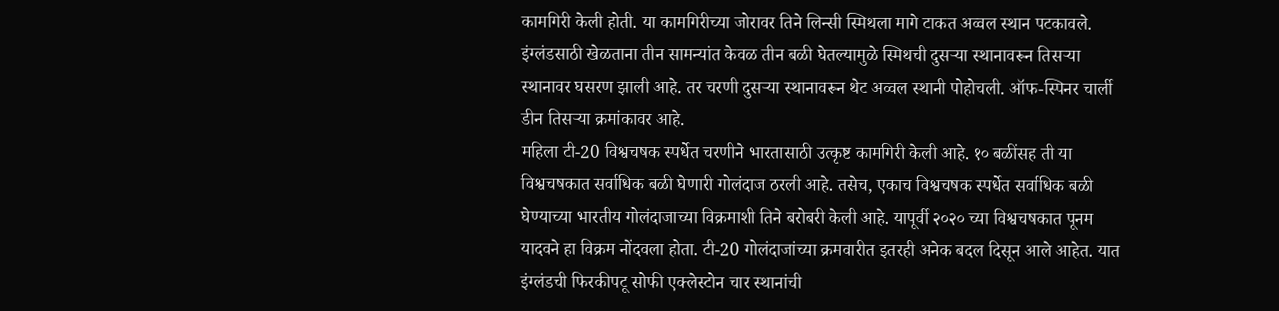कामगिरी केली होती. या कामगिरीच्या जोरावर तिने लिन्सी स्मिथला मागे टाकत अव्वल स्थान पटकावले. इंग्लंडसाठी खेळताना तीन सामन्यांत केवळ तीन बळी घेतल्यामुळे स्मिथची दुसऱ्या स्थानावरून तिसऱ्या स्थानावर घसरण झाली आहे. तर चरणी दुसऱ्या स्थानावरून थेट अव्वल स्थानी पोहोचली. ऑफ-स्पिनर चार्ली डीन तिसऱ्या क्रमांकावर आहे.
महिला टी-20 विश्वचषक स्पर्धेत चरणीने भारतासाठी उत्कृष्ट कामगिरी केली आहे. १० बळींसह ती या विश्वचषकात सर्वाधिक बळी घेणारी गोलंदाज ठरली आहे. तसेच, एकाच विश्वचषक स्पर्धेत सर्वाधिक बळी घेण्याच्या भारतीय गोलंदाजाच्या विक्रमाशी तिने बरोबरी केली आहे. यापूर्वी २०२० च्या विश्वचषकात पूनम यादवने हा विक्रम नोंदवला होता. टी-20 गोलंदाजांच्या क्रमवारीत इतरही अनेक बदल दिसून आले आहेत. यात इंग्लंडची फिरकीपटू सोफी एक्लेस्टोन चार स्थानांची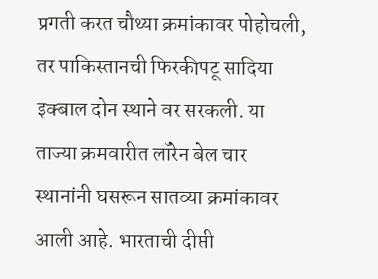प्रगती करत चौथ्या क्रमांकावर पोहोचली, तर पाकिस्तानची फिरकीपटू सादिया इक्बाल दोन स्थाने वर सरकली. या ताज्या क्रमवारीत लॉरेन बेल चार स्थानांनी घसरून सातव्या क्रमांकावर आली आहे. भारताची दीप्ती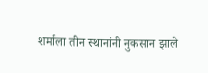शर्माला तीन स्थानांनी नुकसान झाले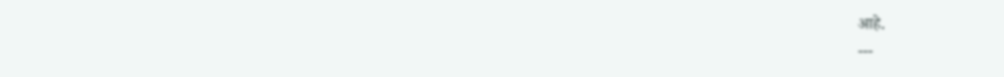आहे.
---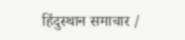हिंदुस्थान समाचार /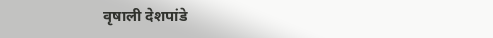वृषाली देशपांडे